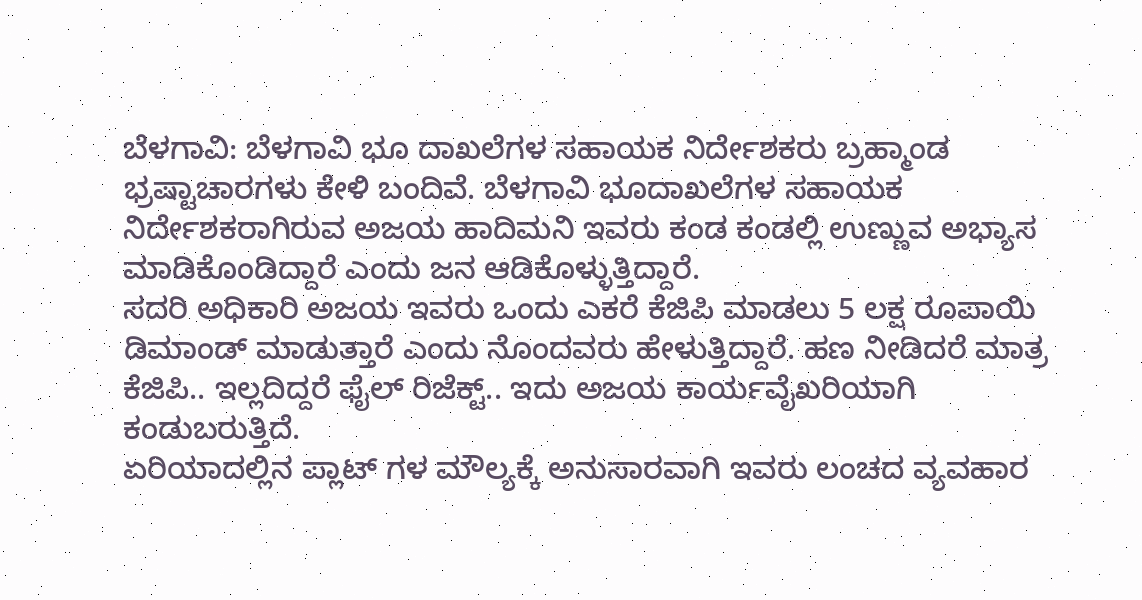ಬೆಳಗಾವಿ: ಬೆಳಗಾವಿ ಭೂ ದಾಖಲೆಗಳ ಸಹಾಯಕ ನಿರ್ದೇಶಕರು ಬ್ರಹ್ಮಾಂಡ ಭ್ರಷ್ಟಾಚಾರಗಳು ಕೇಳಿ ಬಂದಿವೆ. ಬೆಳಗಾವಿ ಭೂದಾಖಲೆಗಳ ಸಹಾಯಕ ನಿರ್ದೇಶಕರಾಗಿರುವ ಅಜಯ ಹಾದಿಮನಿ ಇವರು ಕಂಡ ಕಂಡಲ್ಲಿ ಉಣ್ಣುವ ಅಭ್ಯಾಸ ಮಾಡಿಕೊಂಡಿದ್ದಾರೆ ಎಂದು ಜನ ಆಡಿಕೊಳ್ಳುತ್ತಿದ್ದಾರೆ.
ಸದರಿ ಅಧಿಕಾರಿ ಅಜಯ ಇವರು ಒಂದು ಎಕರೆ ಕೆಜಿಪಿ ಮಾಡಲು 5 ಲಕ್ಷ ರೂಪಾಯಿ ಡಿಮಾಂಡ್ ಮಾಡುತ್ತಾರೆ ಎಂದು ನೊಂದವರು ಹೇಳುತ್ತಿದ್ದಾರೆ. ಹಣ ನೀಡಿದರೆ ಮಾತ್ರ ಕೆಜಿಪಿ.. ಇಲ್ಲದಿದ್ದರೆ ಫೈಲ್ ರಿಜೆಕ್ಟ್.. ಇದು ಅಜಯ ಕಾರ್ಯವೈಖರಿಯಾಗಿ ಕಂಡುಬರುತ್ತಿದೆ.
ಏರಿಯಾದಲ್ಲಿನ ಪ್ಲಾಟ್ ಗಳ ಮೌಲ್ಯಕ್ಕೆ ಅನುಸಾರವಾಗಿ ಇವರು ಲಂಚದ ವ್ಯವಹಾರ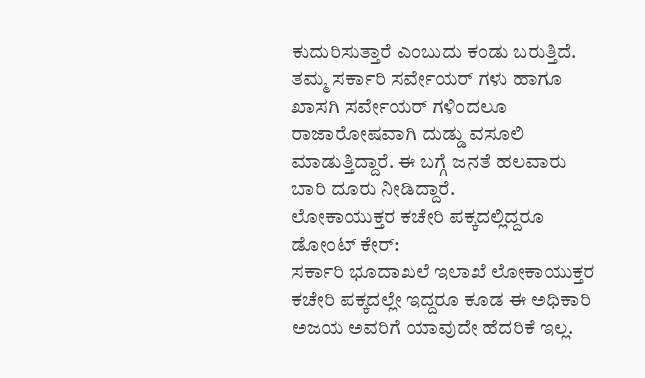ಕುದುರಿಸುತ್ತಾರೆ ಎಂಬುದು ಕಂಡು ಬರುತ್ತಿದೆ. ತಮ್ಮ ಸರ್ಕಾರಿ ಸರ್ವೇಯರ್ ಗಳು ಹಾಗೂ ಖಾಸಗಿ ಸರ್ವೇಯರ್ ಗಳಿಂದಲೂ ರಾಜಾರೋಷವಾಗಿ ದುಡ್ಡು ವಸೂಲಿ ಮಾಡುತ್ತಿದ್ದಾರೆ. ಈ ಬಗ್ಗೆ ಜನತೆ ಹಲವಾರು ಬಾರಿ ದೂರು ನೀಡಿದ್ದಾರೆ.
ಲೋಕಾಯುಕ್ತರ ಕಚೇರಿ ಪಕ್ಕದಲ್ಲಿದ್ದರೂ ಡೋಂಟ್ ಕೇರ್:
ಸರ್ಕಾರಿ ಭೂದಾಖಲೆ ಇಲಾಖೆ ಲೋಕಾಯುಕ್ತರ ಕಚೇರಿ ಪಕ್ಕದಲ್ಲೇ ಇದ್ದರೂ ಕೂಡ ಈ ಅಧಿಕಾರಿ ಅಜಯ ಅವರಿಗೆ ಯಾವುದೇ ಹೆದರಿಕೆ ಇಲ್ಲ.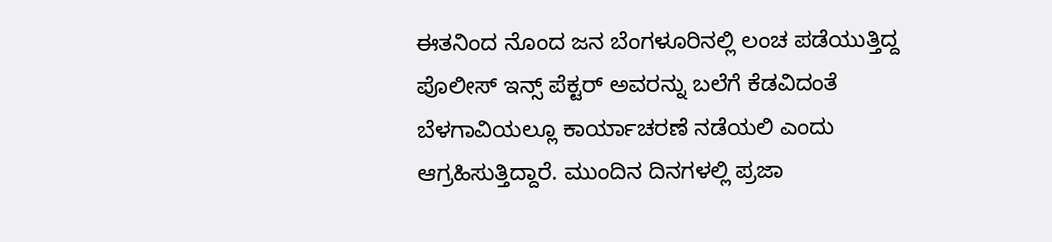ಈತನಿಂದ ನೊಂದ ಜನ ಬೆಂಗಳೂರಿನಲ್ಲಿ ಲಂಚ ಪಡೆಯುತ್ತಿದ್ದ ಪೊಲೀಸ್ ಇನ್ಸ್ ಪೆಕ್ಟರ್ ಅವರನ್ನು ಬಲೆಗೆ ಕೆಡವಿದಂತೆ ಬೆಳಗಾವಿಯಲ್ಲೂ ಕಾರ್ಯಾಚರಣೆ ನಡೆಯಲಿ ಎಂದು ಆಗ್ರಹಿಸುತ್ತಿದ್ದಾರೆ. ಮುಂದಿನ ದಿನಗಳಲ್ಲಿ ಪ್ರಜಾ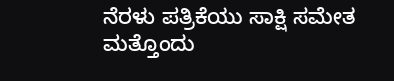ನೆರಳು ಪತ್ರಿಕೆಯು ಸಾಕ್ಷಿ ಸಮೇತ ಮತ್ತೊಂದು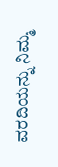ವರದಿಯನ್ನು ನಿಮ್ಮ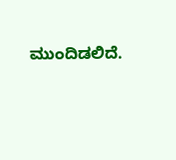ಮುಂದಿಡಲಿದೆ.